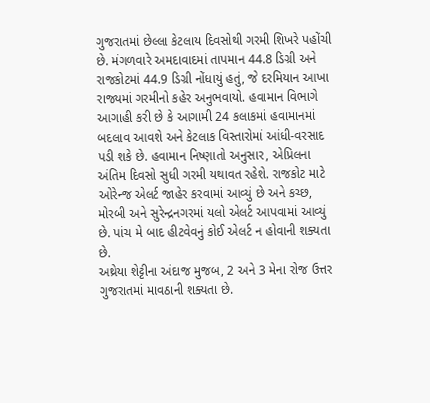ગુજરાતમાં છેલ્લા કેટલાય દિવસોથી ગરમી શિખરે પહોંચી છે. મંગળવારે અમદાવાદમાં તાપમાન 44.8 ડિગ્રી અને રાજકોટમાં 44.9 ડિગ્રી નોંધાયું હતું, જે દરમિયાન આખા રાજ્યમાં ગરમીનો કહેર અનુભવાયો. હવામાન વિભાગે આગાહી કરી છે કે આગામી 24 કલાકમાં હવામાનમાં બદલાવ આવશે અને કેટલાક વિસ્તારોમાં આંધી-વરસાદ પડી શકે છે. હવામાન નિષ્ણાતો અનુસાર, એપ્રિલના અંતિમ દિવસો સુધી ગરમી યથાવત રહેશે. રાજકોટ માટે ઓરેન્જ એલર્ટ જાહેર કરવામાં આવ્યું છે અને કચ્છ, મોરબી અને સુરેન્દ્રનગરમાં યલો એલર્ટ આપવામાં આવ્યું છે. પાંચ મે બાદ હીટવેવનું કોઈ એલર્ટ ન હોવાની શક્યતા છે.
અથ્રેયા શેટ્ટીના અંદાજ મુજબ, 2 અને 3 મેના રોજ ઉત્તર ગુજરાતમાં માવઠાની શક્યતા છે.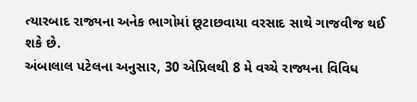ત્યારબાદ રાજ્યના અનેક ભાગોમાં છૂટાછવાયા વરસાદ સાથે ગાજવીજ થઈ શકે છે.
અંબાલાલ પટેલના અનુસાર, 30 એપ્રિલથી 8 મે વચ્ચે રાજ્યના વિવિધ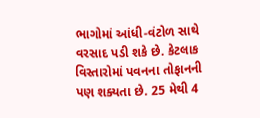ભાગોમાં આંધી-વંટોળ સાથે વરસાદ પડી શકે છે. કેટલાક વિસ્તારોમાં પવનના તોફાનની પણ શક્યતા છે. 25 મેથી 4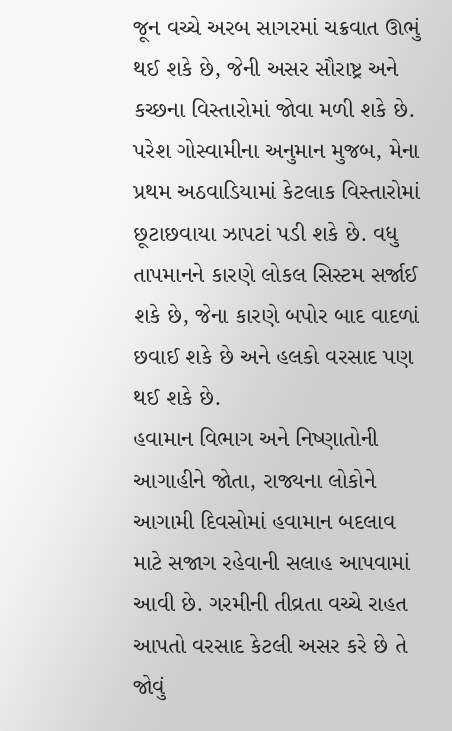જૂન વચ્ચે અરબ સાગરમાં ચક્રવાત ઊભું થઈ શકે છે, જેની અસર સૌરાષ્ટ્ર અને કચ્છના વિસ્તારોમાં જોવા મળી શકે છે.
પરેશ ગોસ્વામીના અનુમાન મુજબ, મેના પ્રથમ અઠવાડિયામાં કેટલાક વિસ્તારોમાં છૂટાછવાયા ઝાપટાં પડી શકે છે. વધુ તાપમાનને કારણે લોકલ સિસ્ટમ સર્જાઈ શકે છે, જેના કારણે બપોર બાદ વાદળાં છવાઈ શકે છે અને હલકો વરસાદ પણ થઈ શકે છે.
હવામાન વિભાગ અને નિષ્ણાતોની આગાહીને જોતા, રાજ્યના લોકોને આગામી દિવસોમાં હવામાન બદલાવ માટે સજાગ રહેવાની સલાહ આપવામાં આવી છે. ગરમીની તીવ્રતા વચ્ચે રાહત આપતો વરસાદ કેટલી અસર કરે છે તે જોવું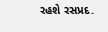રહશે રસપ્રદ.